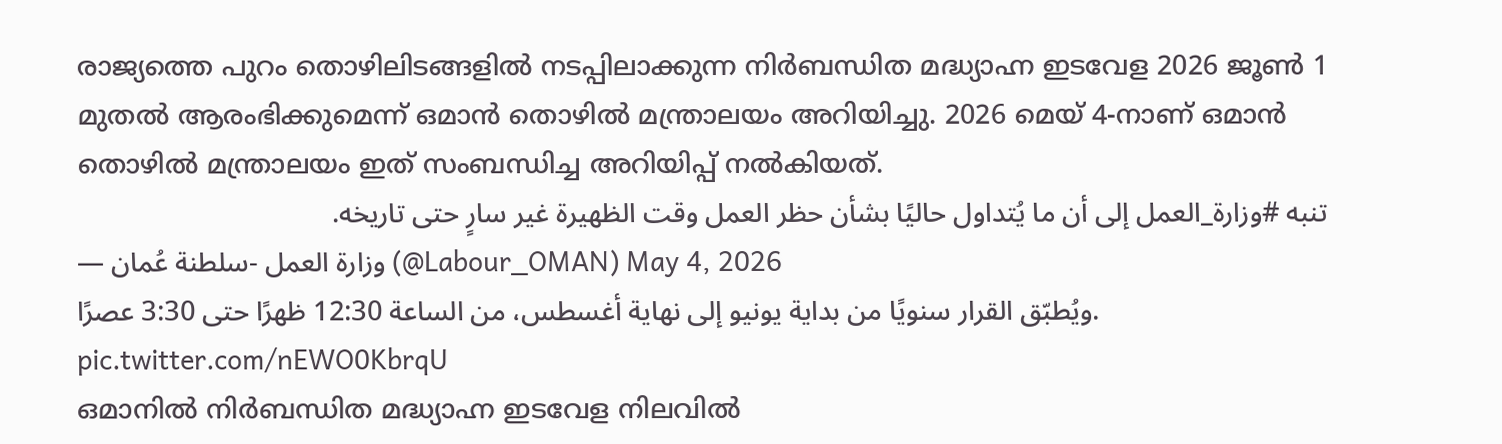രാജ്യത്തെ പുറം തൊഴിലിടങ്ങളിൽ നടപ്പിലാക്കുന്ന നിർബന്ധിത മദ്ധ്യാഹ്ന ഇടവേള 2026 ജൂൺ 1 മുതൽ ആരംഭിക്കുമെന്ന് ഒമാൻ തൊഴിൽ മന്ത്രാലയം അറിയിച്ചു. 2026 മെയ് 4-നാണ് ഒമാൻ തൊഴിൽ മന്ത്രാലയം ഇത് സംബന്ധിച്ച അറിയിപ്പ് നൽകിയത്.
تنبه #وزارة_العمل إلى أن ما يُتداول حاليًا بشأن حظر العمل وقت الظهيرة غير سارٍ حتى تاريخه.
— وزارة العمل -سلطنة عُمان (@Labour_OMAN) May 4, 2026
ويُطبّق القرار سنويًا من بداية يونيو إلى نهاية أغسطس، من الساعة 12:30 ظهرًا حتى 3:30 عصرًا. pic.twitter.com/nEWO0KbrqU
ഒമാനിൽ നിർബന്ധിത മദ്ധ്യാഹ്ന ഇടവേള നിലവിൽ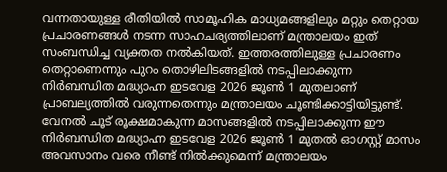വന്നതായുള്ള രീതിയിൽ സാമൂഹിക മാധ്യമങ്ങളിലും മറ്റും തെറ്റായ പ്രചാരണങ്ങൾ നടന്ന സാഹചര്യത്തിലാണ് മന്ത്രാലയം ഇത് സംബന്ധിച്ച വ്യക്തത നൽകിയത്. ഇത്തരത്തിലുള്ള പ്രചാരണം തെറ്റാണെന്നും പുറം തൊഴിലിടങ്ങളിൽ നടപ്പിലാക്കുന്ന നിർബന്ധിത മദ്ധ്യാഹ്ന ഇടവേള 2026 ജൂൺ 1 മുതലാണ് പ്രാബല്യത്തിൽ വരുന്നതെന്നും മന്ത്രാലയം ചൂണ്ടിക്കാട്ടിയിട്ടുണ്ട്.
വേനൽ ചൂട് രൂക്ഷമാകുന്ന മാസങ്ങളിൽ നടപ്പിലാക്കുന്ന ഈ നിർബന്ധിത മദ്ധ്യാഹ്ന ഇടവേള 2026 ജൂൺ 1 മുതൽ ഓഗസ്റ്റ് മാസം അവസാനം വരെ നീണ്ട് നിൽക്കുമെന്ന് മന്ത്രാലയം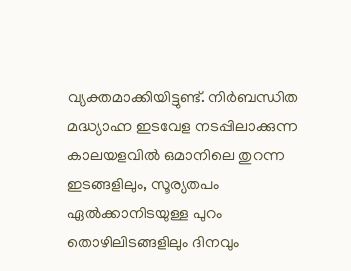വ്യക്തമാക്കിയിട്ടുണ്ട്. നിർബന്ധിത മദ്ധ്യാഹ്ന ഇടവേള നടപ്പിലാക്കുന്ന കാലയളവിൽ ഒമാനിലെ തുറന്ന ഇടങ്ങളിലും, സൂര്യതപം ഏൽക്കാനിടയുള്ള പുറം തൊഴിലിടങ്ങളിലും ദിനവും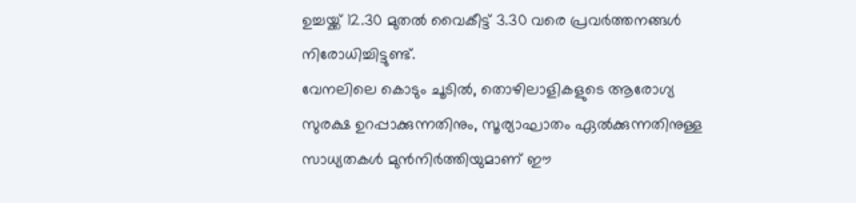ഉച്ചയ്ക്ക് 12.30 മുതൽ വൈകീട്ട് 3.30 വരെ പ്രവർത്തനങ്ങൾ നിരോധിച്ചിട്ടുണ്ട്.
വേനലിലെ കൊടും ചൂടിൽ, തൊഴിലാളികളുടെ ആരോഗ്യ സുരക്ഷ ഉറപ്പാക്കുന്നതിനും, സൂര്യാഘാതം ഏൽക്കുന്നതിനുള്ള സാധ്യതകൾ മുൻനിർത്തിയുമാണ് ഈ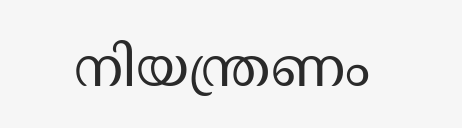നിയന്ത്രണം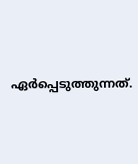ഏർപ്പെടുത്തുന്നത്.